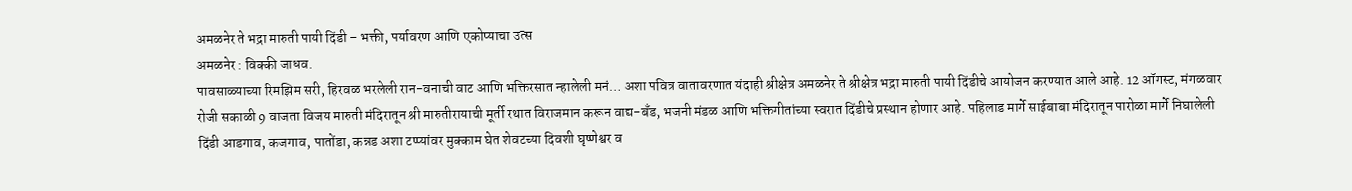अमळनेर ते भद्रा मारुती पायी दिंडी – भक्ती, पर्यावरण आणि एकोप्याचा उत्स
अमळनेर : विक्की जाधव.
पावसाळ्याच्या रिमझिम सरी, हिरवळ भरलेली रान-वनाची वाट आणि भक्तिरसात न्हालेली मनं… अशा पवित्र वातावरणात यंदाही श्रीक्षेत्र अमळनेर ते श्रीक्षेत्र भद्रा मारुती पायी दिंडीचे आयोजन करण्यात आले आहे. 12 ऑगस्ट, मंगळवार रोजी सकाळी 9 वाजता विजय मारुती मंदिरातून श्री मारुतीरायाची मूर्ती रथात विराजमान करून वाद्य-बँड, भजनी मंडळ आणि भक्तिगीतांच्या स्वरात दिंडीचे प्रस्थान होणार आहे. पहिलाड मार्गे साईबाबा मंदिरातून पारोळा मार्गे निघालेली दिंडी आडगाव, कजगाव, पातोंडा, कन्नड अशा टप्प्यांवर मुक्काम घेत शेवटच्या दिवशी घृष्णेश्वर व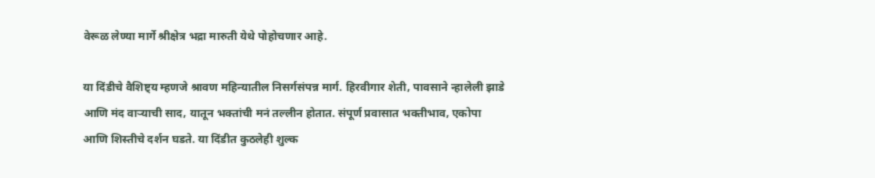वेरूळ लेण्या मार्गे श्रीक्षेत्र भद्रा मारुती येथे पोहोचणार आहे.

या दिंडीचे वैशिष्ट्य म्हणजे श्रावण महिन्यातील निसर्गसंपन्न मार्ग. हिरवीगार शेती, पावसाने न्हालेली झाडे आणि मंद वाऱ्याची साद, यातून भक्तांची मनं तल्लीन होतात. संपूर्ण प्रवासात भक्तीभाव, एकोपा आणि शिस्तीचे दर्शन घडते. या दिंडीत कुठलेही शुल्क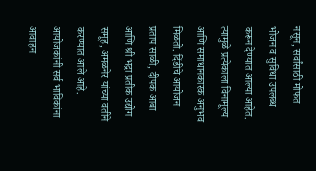नसून, सर्वांसाठी मोफत भोजन व सुविधा उपलब्ध करून देण्यात आल्या आहेत. त्यामुळे प्रत्येकाला विनामूल्य आणि समाधानकारक अनुभव मिळतो. दिंडीचे आयोजन प्रताप साळी, दीपक आबा आणि श्री भद्रा प्रतीक उद्योग समूह, अमळनेर यांच्या वतीने करण्यात आले आहे. आयोजकांनी सर्व भाविकांना आवाहन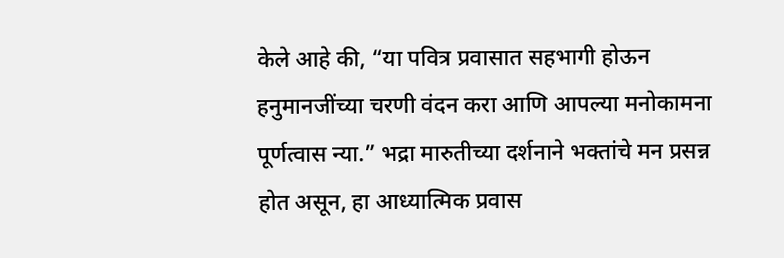केले आहे की, “या पवित्र प्रवासात सहभागी होऊन हनुमानजींच्या चरणी वंदन करा आणि आपल्या मनोकामना पूर्णत्वास न्या.” भद्रा मारुतीच्या दर्शनाने भक्तांचे मन प्रसन्न होत असून, हा आध्यात्मिक प्रवास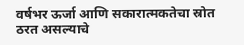वर्षभर ऊर्जा आणि सकारात्मकतेचा स्रोत ठरत असल्याचे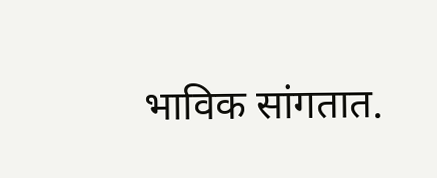भाविक सांगतात.